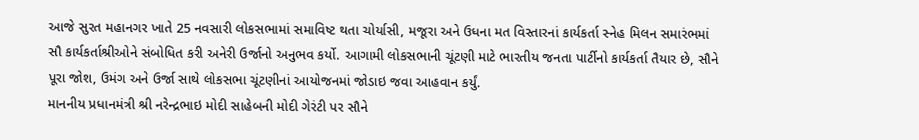આજે સુરત મહાનગર ખાતે 25 નવસારી લોકસભામાં સમાવિષ્ટ થતા ચોર્યાસી, મજૂરા અને ઉધના મત વિસ્તારનાં કાર્યકર્તા સ્નેહ મિલન સમારંભમાં સૌ કાર્યકર્તાશ્રીઓને સંબોધિત કરી અનેરી ઉર્જાનો અનુભવ કર્યો. આગામી લોકસભાની ચૂંટણી માટે ભારતીય જનતા પાર્ટીનો કાર્યકર્તા તૈયાર છે, સૌને પૂરા જોશ, ઉમંગ અને ઉર્જા સાથે લોકસભા ચૂંટણીનાં આયોજનમાં જોડાઇ જવા આહવાન કર્યું.
માનનીય પ્રધાનમંત્રી શ્રી નરેન્દ્રભાઇ મોદી સાહેબની મોદી ગેરંટી પર સૌને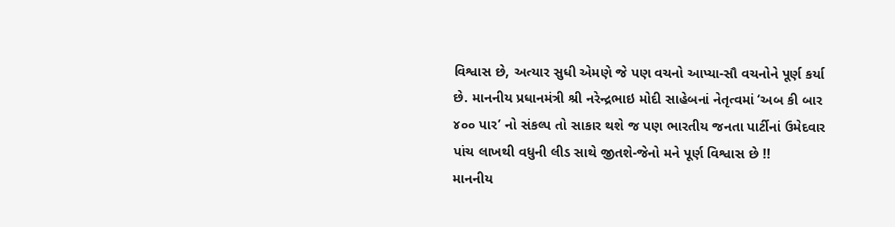વિશ્વાસ છે, અત્યાર સુધી એમણે જે પણ વચનો આપ્યા-સૌ વચનોને પૂર્ણ કર્યા છે. માનનીય પ્રધાનમંત્રી શ્રી નરેન્દ્રભાઇ મોદી સાહેબનાં નેતૃત્વમાં ‘અબ કી બાર ૪૦૦ પાર’ નો સંકલ્પ તો સાકાર થશે જ પણ ભારતીય જનતા પાર્ટીનાં ઉમેદવાર પાંચ લાખથી વધુની લીડ સાથે જીતશે-જેનો મને પૂર્ણ વિશ્વાસ છે !!
માનનીય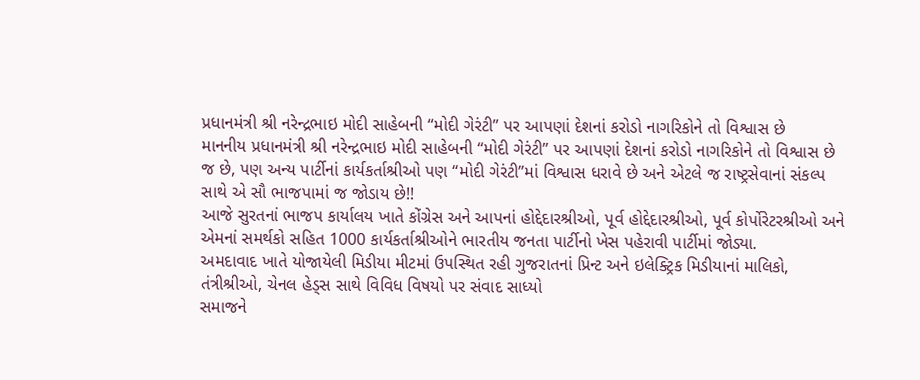પ્રધાનમંત્રી શ્રી નરેન્દ્રભાઇ મોદી સાહેબની “મોદી ગેરંટી” પર આપણાં દેશનાં કરોડો નાગરિકોને તો વિશ્વાસ છે
માનનીય પ્રધાનમંત્રી શ્રી નરેન્દ્રભાઇ મોદી સાહેબની “મોદી ગેરંટી” પર આપણાં દેશનાં કરોડો નાગરિકોને તો વિશ્વાસ છે જ છે, પણ અન્ય પાર્ટીનાં કાર્યકર્તાશ્રીઓ પણ “મોદી ગેરંટી”માં વિશ્વાસ ધરાવે છે અને એટલે જ રાષ્ટ્રસેવાનાં સંકલ્પ સાથે એ સૌ ભાજપામાં જ જોડાય છે!!
આજે સુરતનાં ભાજપ કાર્યાલય ખાતે કોંગ્રેસ અને આપનાં હોદ્દેદારશ્રીઓ, પૂર્વ હોદ્દેદારશ્રીઓ, પૂર્વ કોર્પોરેટરશ્રીઓ અને એમનાં સમર્થકો સહિત 1000 કાર્યકર્તાશ્રીઓને ભારતીય જનતા પાર્ટીનો ખેસ પહેરાવી પાર્ટીમાં જોડ્યા.
અમદાવાદ ખાતે યોજાયેલી મિડીયા મીટમાં ઉપસ્થિત રહી ગુજરાતનાં પ્રિન્ટ અને ઇલેક્ટ્રિક મિડીયાનાં માલિકો, તંત્રીશ્રીઓ, ચેનલ હેડ્સ સાથે વિવિધ વિષયો પર સંવાદ સાધ્યો
સમાજને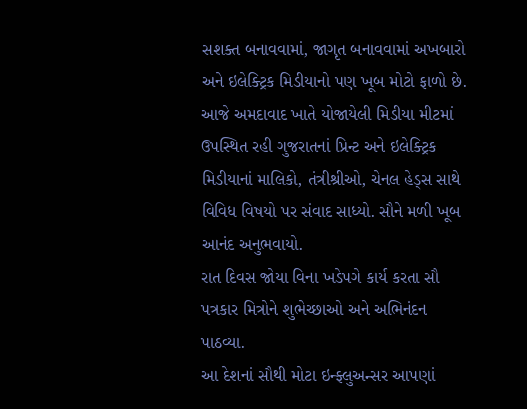સશક્ત બનાવવામાં, જાગૃત બનાવવામાં અખબારો અને ઇલેક્ટ્રિક મિડીયાનો પણ ખૂબ મોટો ફાળો છે. આજે અમદાવાદ ખાતે યોજાયેલી મિડીયા મીટમાં ઉપસ્થિત રહી ગુજરાતનાં પ્રિન્ટ અને ઇલેક્ટ્રિક મિડીયાનાં માલિકો, તંત્રીશ્રીઓ, ચેનલ હેડ્સ સાથે વિવિધ વિષયો પર સંવાદ સાધ્યો. સૌને મળી ખૂબ આનંદ અનુભવાયો.
રાત દિવસ જોયા વિના ખડેપગે કાર્ય કરતા સૌ પત્રકાર મિત્રોને શુભેચ્છાઓ અને અભિનંદન પાઠવ્યા.
આ દેશનાં સૌથી મોટા ઇન્ફ્લુઅન્સર આપણાં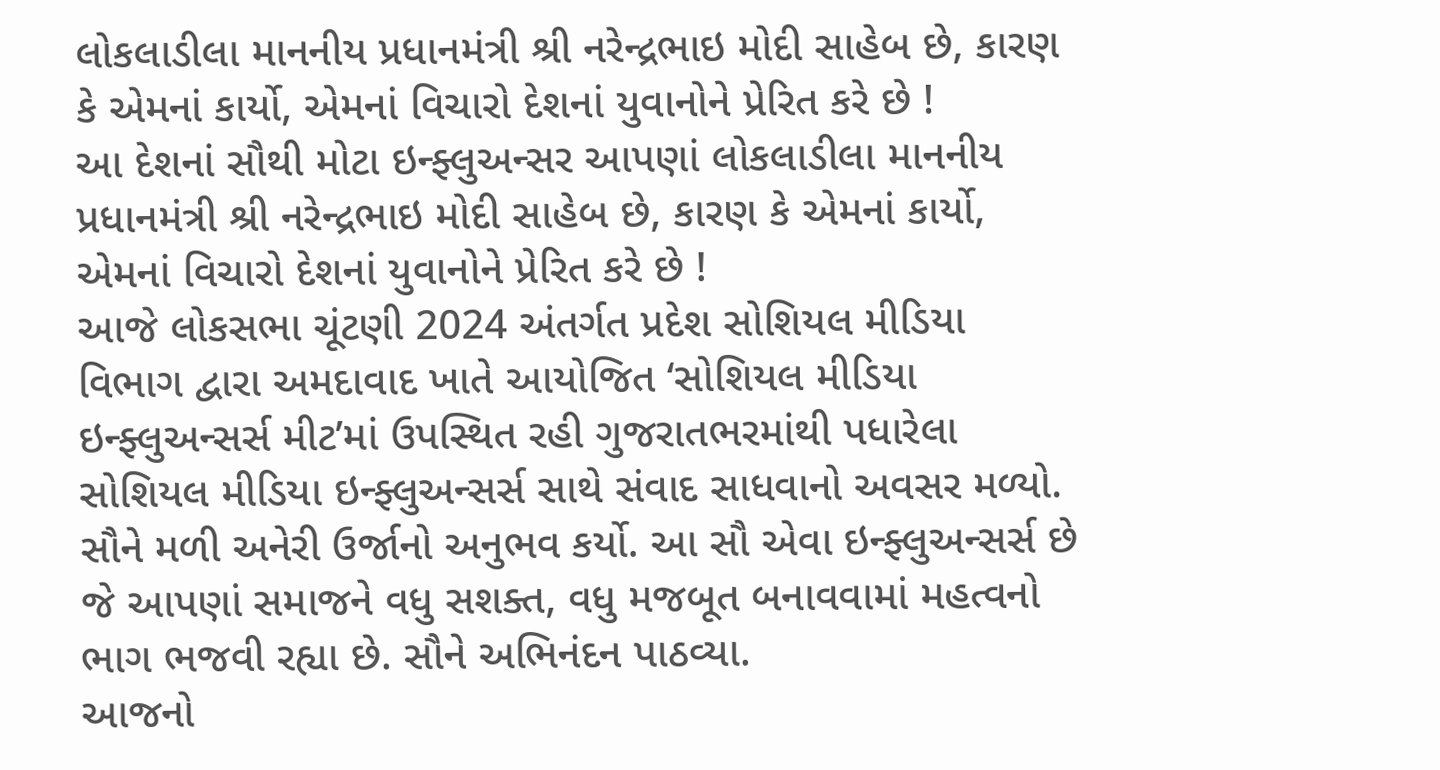લોકલાડીલા માનનીય પ્રધાનમંત્રી શ્રી નરેન્દ્રભાઇ મોદી સાહેબ છે, કારણ કે એમનાં કાર્યો, એમનાં વિચારો દેશનાં યુવાનોને પ્રેરિત કરે છે !
આ દેશનાં સૌથી મોટા ઇન્ફ્લુઅન્સર આપણાં લોકલાડીલા માનનીય પ્રધાનમંત્રી શ્રી નરેન્દ્રભાઇ મોદી સાહેબ છે, કારણ કે એમનાં કાર્યો, એમનાં વિચારો દેશનાં યુવાનોને પ્રેરિત કરે છે !
આજે લોકસભા ચૂંટણી 2024 અંતર્ગત પ્રદેશ સોશિયલ મીડિયા વિભાગ દ્વારા અમદાવાદ ખાતે આયોજિત ‘સોશિયલ મીડિયા ઇન્ફ્લુઅન્સર્સ મીટ’માં ઉપસ્થિત રહી ગુજરાતભરમાંથી પધારેલા સોશિયલ મીડિયા ઇન્ફ્લુઅન્સર્સ સાથે સંવાદ સાધવાનો અવસર મળ્યો. સૌને મળી અનેરી ઉર્જાનો અનુભવ કર્યો. આ સૌ એવા ઇન્ફ્લુઅન્સર્સ છે જે આપણાં સમાજને વધુ સશક્ત, વધુ મજબૂત બનાવવામાં મહત્વનો ભાગ ભજવી રહ્યા છે. સૌને અભિનંદન પાઠવ્યા.
આજનો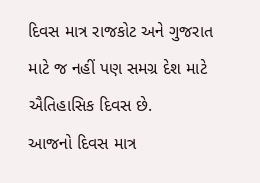દિવસ માત્ર રાજકોટ અને ગુજરાત માટે જ નહીં પણ સમગ્ર દેશ માટે ઐતિહાસિક દિવસ છે.
આજનો દિવસ માત્ર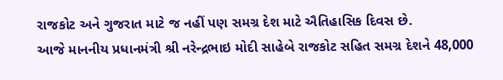રાજકોટ અને ગુજરાત માટે જ નહીં પણ સમગ્ર દેશ માટે ઐતિહાસિક દિવસ છે.
આજે માનનીય પ્રધાનમંત્રી શ્રી નરેન્દ્રભાઇ મોદી સાહેબે રાજકોટ સહિત સમગ્ર દેશને 48,000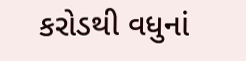કરોડથી વધુનાં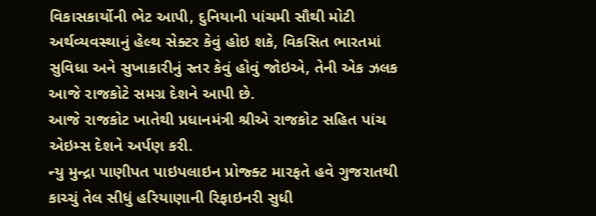વિકાસકાર્યોની ભેટ આપી, દુનિયાની પાંચમી સૌથી મોટી અર્થવ્યવસ્થાનું હેલ્થ સેક્ટર કેવું હોઇ શકે, વિકસિત ભારતમાં સુવિધા અને સુખાકારીનું સ્તર કેવું હોવું જોઇએ, તેની એક ઝલક આજે રાજકોટે સમગ્ર દેશને આપી છે.
આજે રાજકોટ ખાતેથી પ્રધાનમંત્રી શ્રીએ રાજકોટ સહિત પાંચ એઇમ્સ દેશને અર્પણ કરી.
ન્યુ મુન્દ્રા પાણીપત પાઇપલાઇન પ્રોજ્ક્ટ મારફતે હવે ગુજરાતથી કાચ્ચું તેલ સીધું હરિયાણાની રિફાઇનરી સુધી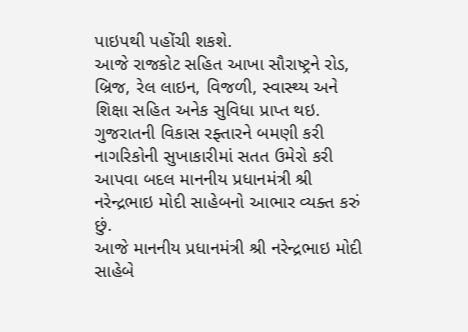પાઇપથી પહોંચી શકશે.
આજે રાજકોટ સહિત આખા સૌરાષ્ટ્રને રોડ, બ્રિજ, રેલ લાઇન, વિજળી, સ્વાસ્થ્ય અને શિક્ષા સહિત અનેક સુવિધા પ્રાપ્ત થઇ.
ગુજરાતની વિકાસ રફ્તારને બમણી કરી નાગરિકોની સુખાકારીમાં સતત ઉમેરો કરી આપવા બદલ માનનીય પ્રધાનમંત્રી શ્રી નરેન્દ્રભાઇ મોદી સાહેબનો આભાર વ્યક્ત કરું છું.
આજે માનનીય પ્રધાનમંત્રી શ્રી નરેન્દ્રભાઇ મોદી સાહેબે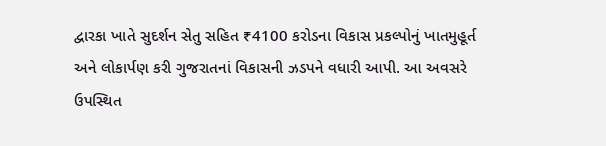દ્વારકા ખાતે સુદર્શન સેતુ સહિત ₹4100 કરોડના વિકાસ પ્રકલ્પોનું ખાતમુહૂર્ત અને લોકાર્પણ કરી ગુજરાતનાં વિકાસની ઝડપને વધારી આપી. આ અવસરે ઉપસ્થિત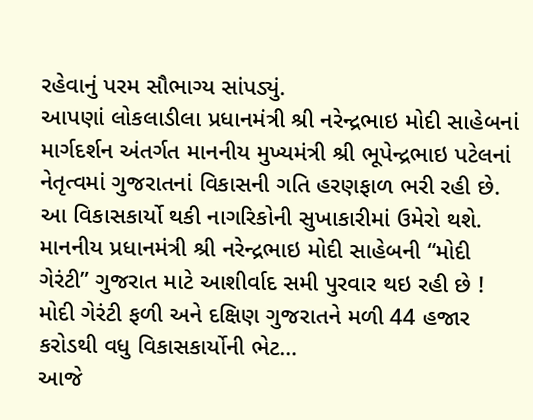રહેવાનું પરમ સૌભાગ્ય સાંપડ્યું.
આપણાં લોકલાડીલા પ્રધાનમંત્રી શ્રી નરેન્દ્રભાઇ મોદી સાહેબનાં માર્ગદર્શન અંતર્ગત માનનીય મુખ્યમંત્રી શ્રી ભૂપેન્દ્રભાઇ પટેલનાં નેતૃત્વમાં ગુજરાતનાં વિકાસની ગતિ હરણફાળ ભરી રહી છે. આ વિકાસકાર્યો થકી નાગરિકોની સુખાકારીમાં ઉમેરો થશે. માનનીય પ્રધાનમંત્રી શ્રી નરેન્દ્રભાઇ મોદી સાહેબની “મોદી ગેરંટી” ગુજરાત માટે આશીર્વાદ સમી પુરવાર થઇ રહી છે !
મોદી ગેરંટી ફળી અને દક્ષિણ ગુજરાતને મળી 44 હજાર કરોડથી વધુ વિકાસકાર્યોની ભેટ…
આજે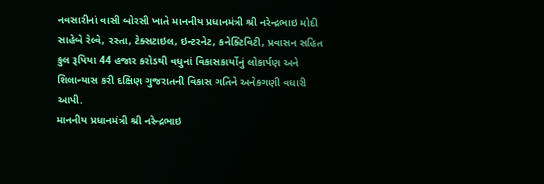નવસારીનાં વાસી બોરસી ખાતે માનનીય પ્રધાનમંત્રી શ્રી નરેન્દ્રભાઇ મોદી સાહેબે રેલ્વે, રસ્તા, ટેક્સટાઇલ, ઇન્ટરનેટ, કનેક્ટિવિટી, પ્રવાસન સહિત કુલ રૂપિયા 44 હજાર કરોડથી વધુનાં વિકાસકાર્યોનું લોકાર્પણ અને શિલાન્યાસ કરી દક્ષિણ ગુજરાતની વિકાસ ગતિને અનેકગણી વધારી આપી.
માનનીય પ્રધાનમંત્રી શ્રી નરેન્દ્રભાઇ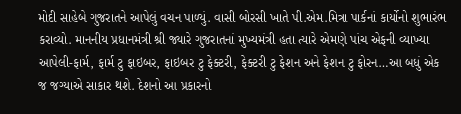મોદી સાહેબે ગુજરાતને આપેલું વચન પાળ્યું. વાસી બોરસી ખાતે પી.એમ.મિત્રા પાર્કનાં કાર્યોનો શુભારંભ કરાવ્યો. માનનીય પ્રધાનમંત્રી શ્રી જ્યારે ગુજરાતનાં મુખ્યમંત્રી હતા ત્યારે એમણે પાંચ એફની વ્યાખ્યા આપેલી-ફાર્મ, ફાર્મ ટુ ફાઇબર, ફાઇબર ટુ ફેક્ટરી, ફેક્ટરી ટુ ફેશન અને ફેશન ટુ ફોરન…આ બધું એક જ જગ્યાએ સાકાર થશે. દેશનો આ પ્રકારનો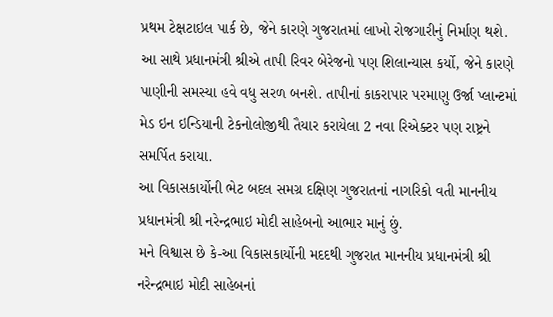પ્રથમ ટેક્ષટાઇલ પાર્ક છે, જેને કારણે ગુજરાતમાં લાખો રોજગારીનું નિર્માણ થશે.
આ સાથે પ્રધાનમંત્રી શ્રીએ તાપી રિવર બેરેજનો પણ શિલાન્યાસ કર્યો, જેને કારણે પાણીની સમસ્યા હવે વધુ સરળ બનશે. તાપીનાં કાકરાપાર પરમાણુ ઉર્જા પ્લાન્ટમાં મેડ ઇન ઇન્ડિયાની ટેકનોલોજીથી તૈયાર કરાયેલા 2 નવા રિએક્ટર પણ રાષ્ટ્રને સમર્પિત કરાયા.
આ વિકાસકાર્યોની ભેટ બદલ સમગ્ર દક્ષિણ ગુજરાતનાં નાગરિકો વતી માનનીય પ્રધાનમંત્રી શ્રી નરેન્દ્રભાઇ મોદી સાહેબનો આભાર માનું છું.
મને વિશ્વાસ છે કે-આ વિકાસકાર્યોની મદદથી ગુજરાત માનનીય પ્રધાનમંત્રી શ્રી નરેન્દ્રભાઇ મોદી સાહેબનાં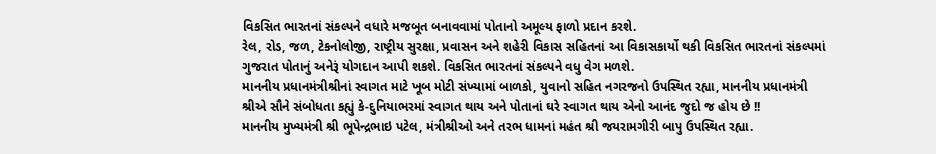વિકસિત ભારતનાં સંકલ્પને વધારે મજબૂત બનાવવામાં પોતાનો અમૂલ્ય ફાળો પ્રદાન કરશે.
રેલ, રોડ, જળ, ટેકનોલોજી, રાષ્ટ્રીય સુરક્ષા, પ્રવાસન અને શહેરી વિકાસ સહિતનાં આ વિકાસકાર્યો થકી વિકસિત ભારતનાં સંકલ્પમાં ગુજરાત પોતાનું અનેરૂં યોગદાન આપી શકશે. વિકસિત ભારતનાં સંકલ્પને વધુ વેગ મળશે.
માનનીય પ્રધાનમંત્રીશ્રીનાં સ્વાગત માટે ખૂબ મોટી સંખ્યામાં બાળકો, યુવાનો સહિત નગરજનો ઉપસ્થિત રહ્યા, માનનીય પ્રધાનમંત્રી શ્રીએ સૌને સંબોધતા કહ્યું કે-દુનિયાભરમાં સ્વાગત થાય અને પોતાનાં ઘરે સ્વાગત થાય એનો આનંદ જુદો જ હોય છે !!
માનનીય મુખ્યમંત્રી શ્રી ભૂપેન્દ્રભાઇ પટેલ, મંત્રીશ્રીઓ અને તરભ ધામનાં મહંત શ્રી જયરામગીરી બાપુ ઉપસ્થિત રહ્યા.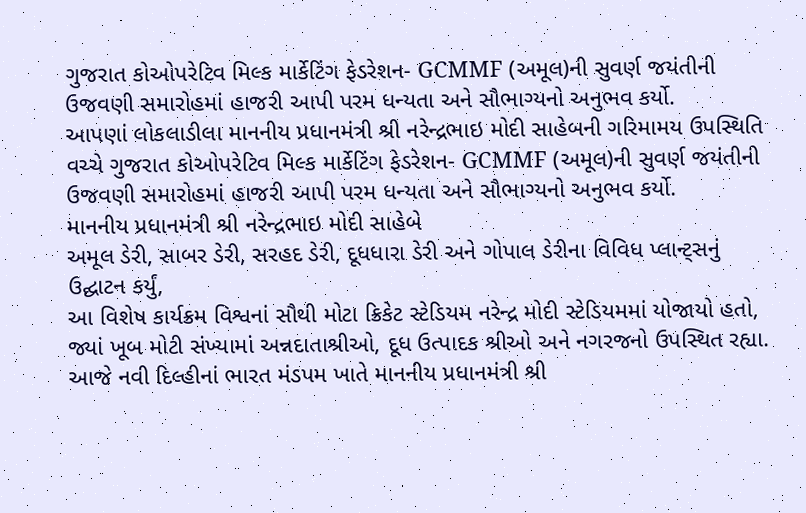ગુજરાત કોઓપરેટિવ મિલ્ક માર્કેટિંગ ફેડરેશન- GCMMF (અમૂલ)ની સુવર્ણ જયંતીની ઉજવણી સમારોહમાં હાજરી આપી પરમ ધન્યતા અને સૌભાગ્યનો અનુભવ કર્યો.
આપણાં લોકલાડીલા માનનીય પ્રધાનમંત્રી શ્રી નરેન્દ્રભાઇ મોદી સાહેબની ગરિમામય ઉપસ્થિતિ વચ્ચે ગુજરાત કોઓપરેટિવ મિલ્ક માર્કેટિંગ ફેડરેશન- GCMMF (અમૂલ)ની સુવર્ણ જયંતીની ઉજવણી સમારોહમાં હાજરી આપી પરમ ધન્યતા અને સૌભાગ્યનો અનુભવ કર્યો.
માનનીય પ્રધાનમંત્રી શ્રી નરેન્દ્રભાઇ મોદી સાહેબે
અમૂલ ડેરી, સાબર ડેરી, સરહદ ડેરી, દૂધધારા ડેરી અને ગોપાલ ડેરીના વિવિધ પ્લાન્ટ્સનું ઉદ્ઘાટન કર્યું,
આ વિશેષ કાર્યક્રમ વિશ્વનાં સૌથી મોટા ક્રિકેટ સ્ટેડિયમ નરેન્દ્ર મોદી સ્ટેડિયમમાં યોજાયો હતો, જ્યાં ખૂબ મોટી સંખ્યામાં અન્નદાતાશ્રીઓ, દૂધ ઉત્પાદક શ્રીઓ અને નગરજનો ઉપસ્થિત રહ્યા.
આજે નવી દિલ્હીનાં ભારત મંડપમ ખાતે માનનીય પ્રધાનમંત્રી શ્રી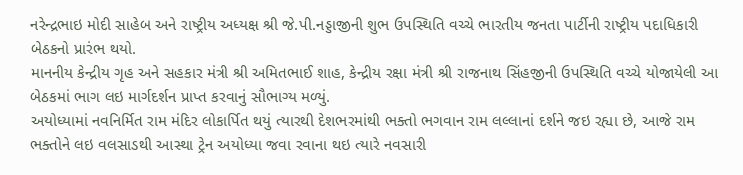નરેન્દ્રભાઇ મોદી સાહેબ અને રાષ્ટ્રીય અધ્યક્ષ શ્રી જે.પી.નડ્ડાજીની શુભ ઉપસ્થિતિ વચ્ચે ભારતીય જનતા પાર્ટીની રાષ્ટ્રીય પદાધિકારી બેઠકનો પ્રારંભ થયો.
માનનીય કેન્દ્રીય ગૃહ અને સહકાર મંત્રી શ્રી અમિતભાઈ શાહ, કેન્દ્રીય રક્ષા મંત્રી શ્રી રાજનાથ સિંહજીની ઉપસ્થિતિ વચ્ચે યોજાયેલી આ બેઠકમાં ભાગ લઇ માર્ગદર્શન પ્રાપ્ત કરવાનું સૌભાગ્ય મળ્યું.
અયોધ્યામાં નવનિર્મિત રામ મંદિર લોકાર્પિત થયું ત્યારથી દેશભરમાંથી ભક્તો ભગવાન રામ લલ્લાનાં દર્શને જઇ રહ્યા છે, આજે રામ ભક્તોને લઇ વલસાડથી આસ્થા ટ્રેન અયોધ્યા જવા રવાના થઇ ત્યારે નવસારી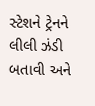સ્ટેશને ટ્રેનને લીલી ઝંડી બતાવી અને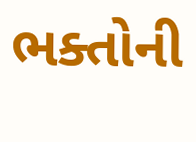ભક્તોની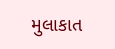મુલાકાત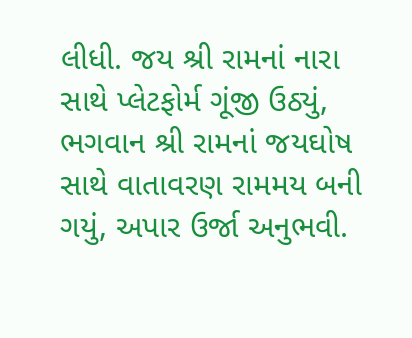લીધી. જય શ્રી રામનાં નારા સાથે પ્લેટફોર્મ ગૂંજી ઉઠ્યું, ભગવાન શ્રી રામનાં જયઘોષ સાથે વાતાવરણ રામમય બની ગયું, અપાર ઉર્જા અનુભવી.